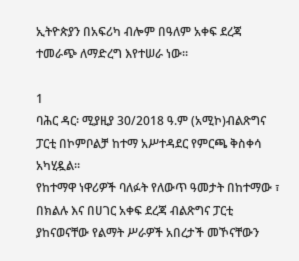ኢትዮጵያን በአፍሪካ ብሎም በዓለም አቀፍ ደረጃ ተመራጭ ለማድረግ እየተሠራ ነው።

1
ባሕር ዳር፡ ሚያዚያ 30/2018 ዓ.ም (አሚኮ)ብልጽግና ፓርቲ በኮምቦልቻ ከተማ አሥተዳደር የምርጫ ቅስቀሳ አካሂዷል።
የከተማዋ ነዋሪዎች ባለፉት የለውጥ ዓመታት በከተማው ፣ በክልሉ እና በሀገር አቀፍ ደረጃ ብልጽግና ፓርቲ ያከናወናቸው የልማት ሥራዎች አበረታች መኾናቸውን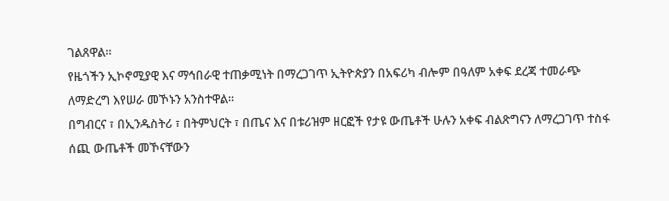ገልጸዋል።
የዜጎችን ኢኮኖሚያዊ እና ማኅበራዊ ተጠቃሚነት በማረጋገጥ ኢትዮጵያን በአፍሪካ ብሎም በዓለም አቀፍ ደረጃ ተመራጭ ለማድረግ እየሠራ መኾኑን አንስተዋል።
በግብርና ፣ በኢንዱስትሪ ፣ በትምህርት ፣ በጤና እና በቱሪዝም ዘርፎች የታዩ ውጤቶች ሁሉን አቀፍ ብልጽግናን ለማረጋገጥ ተስፋ ሰጪ ውጤቶች መኾናቸውን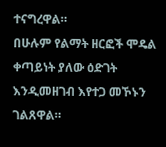ተናግረዋል።
በሁሉም የልማት ዘርፎች ሞዴል ቀጣይነት ያለው ዕድገት እንዲመዘገብ እየተጋ መኾኑን ገልጸዋል።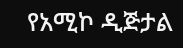የአሚኮ ዲጅታል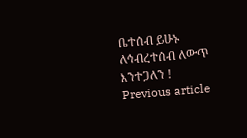ቤተሰብ ይሁኑ
ለኅብረተሰብ ለውጥ እንተጋለን !
Previous article